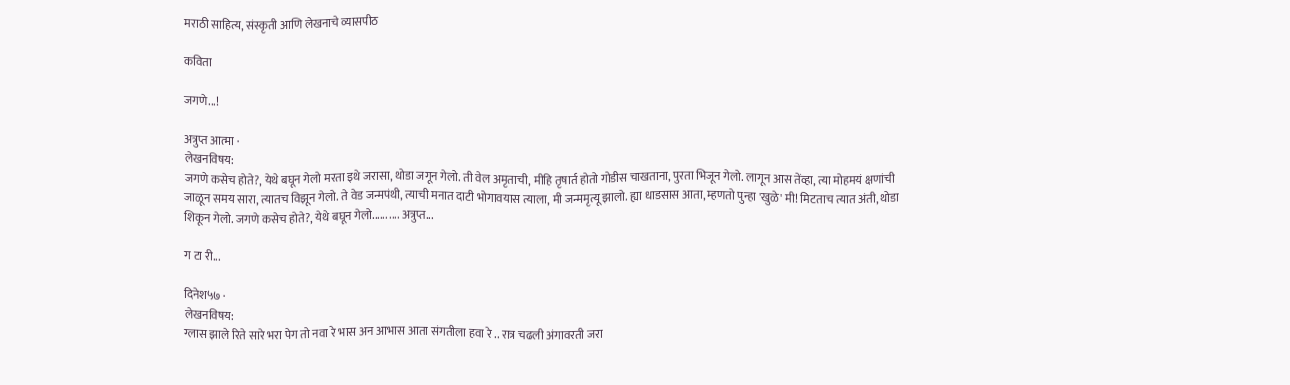मराठी साहित्य, संस्कृती आणि लेखनाचे व्यासपीठ

कविता

जगणे...!

अत्रुप्त आत्मा ·
लेखनविषय:
जगणे कसेच होते?, येथे बघून गेलो मरता इथे जरासा, थोडा जगून गेलो. ती वेल अमृताची, मीहि तृषार्त होतो गोडीस चाखताना, पुरता भिजून गेलो. लागून आस तेंव्हा, त्या मोहमयं क्षणांची जाळून समय सारा, त्यातच विझून गेलो. ते वेड जन्मपंथी, त्याची मनात दाटी भोगावयास त्याला, मी जन्ममृत्यू झालो. ह्या धाडसास आता, म्हणतो पुन्हा 'खुळे' मी! मिटताच त्यात अंती, थोडा शिकून गेलो. जगणे कसेच होते?, येथे बघून गेलो...... .... अत्रुप्त...

ग टा री...

दिनेश५७ ·
लेखनविषय:
ग्लास झाले रिते सारे भरा पेग तो नवा रे भास अन आभास आता संगतीला हवा रे .. रात्र चढली अंगावरती जरा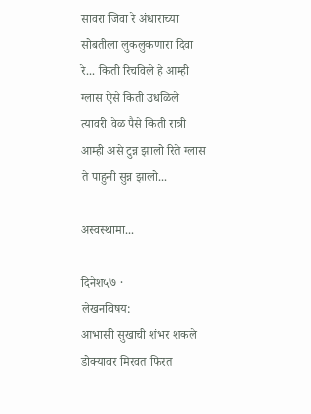सावरा जिवा रे अंधाराच्या सोबतीला लुकलुकणारा दिवा रे... किती रिचविले हे आम्ही ग्लास ऐसे किती उधळिले त्यावरी वेळ पैसे किती रात्री आम्ही असे टुन्न झालो रिते ग्लास ते पाहुनी सुन्न झालो...

अस्वस्थामा...

दिनेश५७ ·
लेखनविषय:
आभासी सुखाची शंभर शकले डोक्यावर मिरवत फिरत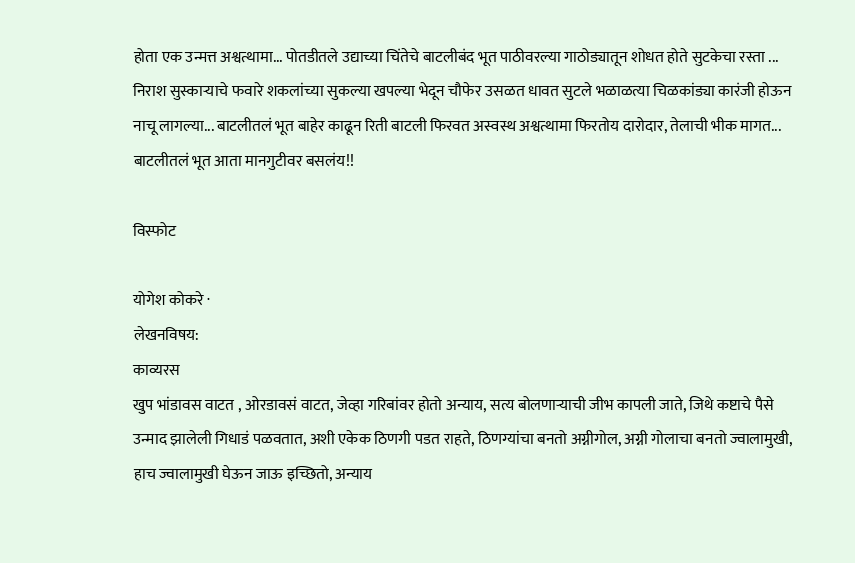होता एक उन्मत्त अश्वत्थामा... पोतडीतले उद्याच्या चिंतेचे बाटलीबंद भूत पाठीवरल्या गाठोड्यातून शोधत होते सुटकेचा रस्ता ... निराश सुस्काऱ्याचे फवारे शकलांच्या सुकल्या खपल्या भेदून चौफेर उसळत धावत सुटले भळाळत्या चिळकांड्या कारंजी होऊन नाचू लागल्या... बाटलीतलं भूत बाहेर काढून रिती बाटली फिरवत अस्वस्थ अश्वत्थामा फिरतोय दारोदार, तेलाची भीक मागत... बाटलीतलं भूत आता मानगुटीवर बसलंय!!

विस्फोट

योगेश कोकरे ·
लेखनविषय:
काव्यरस
खुप भांडावस वाटत , ओरडावसं वाटत, जेव्हा गरिबांवर होतो अन्याय, सत्य बोलणाऱ्याची जीभ कापली जाते, जिथे कष्टाचे पैसे उन्माद झालेली गिधाडं पळवतात, अशी एकेक ठिणगी पडत राहते, ठिणग्यांचा बनतो अग्नीगोल, अग्नी गोलाचा बनतो ज्वालामुखी, हाच ज्वालामुखी घेऊन जाऊ इच्छितो, अन्याय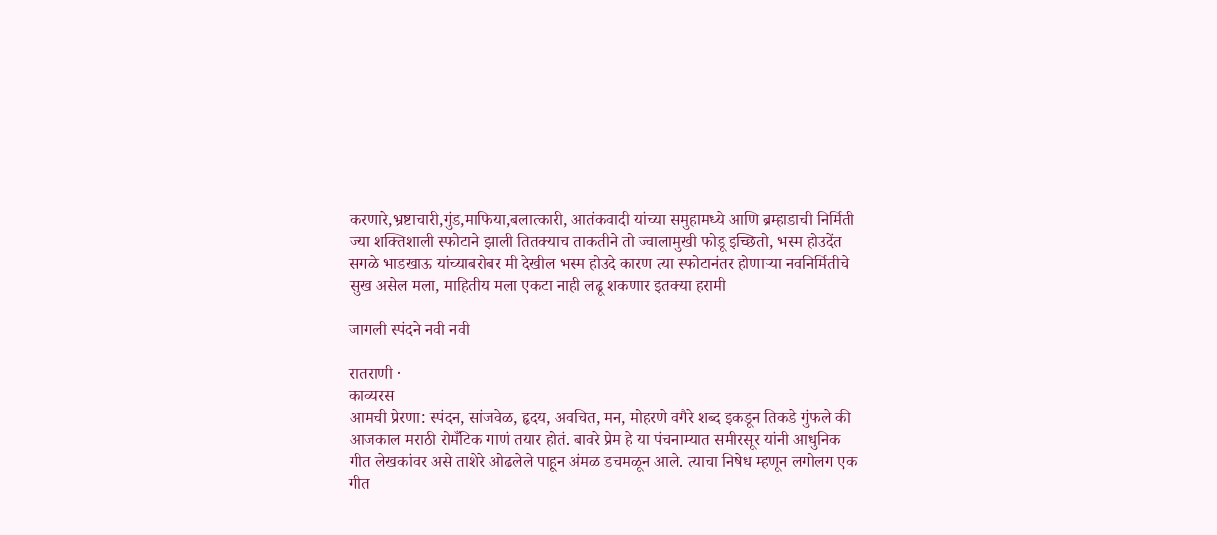करणारे,भ्रष्टाचारी,गुंड,माफिया,बलात्कारी, आतंकवादी यांच्या समुहामध्ये आणि ब्रम्हाडाची निर्मिती ज्या शक्तिशाली स्फोटाने झाली तितक्याच ताकतीने तो ज्वालामुखी फोडू इच्छितो, भस्म होउदेंत सगळे भाडखाऊ यांच्याबरोबर मी देखील भस्म होउदे कारण त्या स्फोटानंतर होणाऱ्या नवनिर्मितीचे सुख असेल मला, माहितीय मला एकटा नाही लढू शकणार इतक्या हरामी

जागली स्पंदने नवी नवी

रातराणी ·
काव्यरस
आमची प्रेरणा: स्पंदन, सांजवेळ, हृदय, अवचित, मन, मोहरणे वगैरे शब्द इकडून तिकडे गुंफले की आजकाल मराठी रोमँटिक गाणं तयार होतं. बावरे प्रेम हे या पंचनाम्यात समीरसूर यांनी आधुनिक गीत लेखकांवर असे ताशेरे ओढलेले पाहून अंमळ डचमळून आले. त्याचा निषेध म्हणून लगोलग एक गीत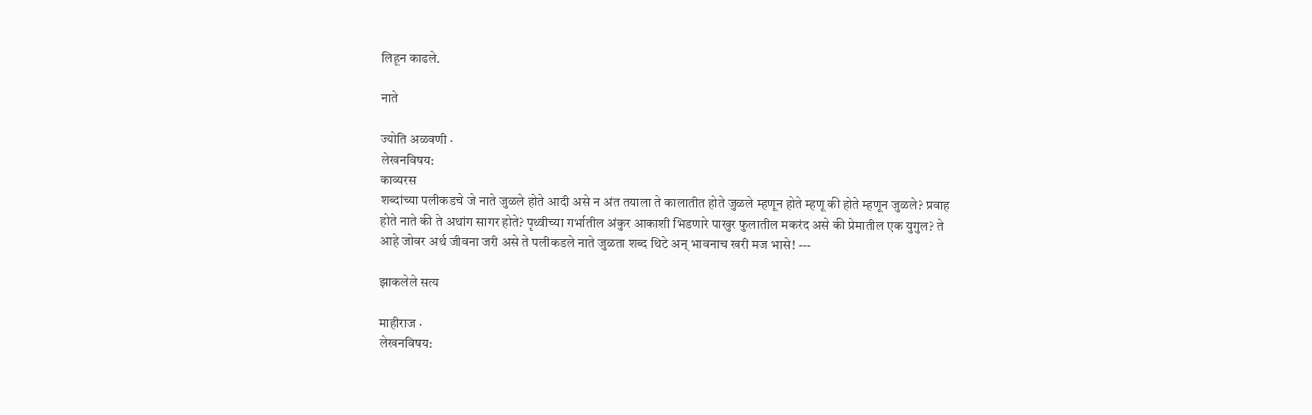लिहून काढले.

नाते

ज्योति अळवणी ·
लेखनविषय:
काव्यरस
शब्दांच्या पलीकडचे जे नाते जुळले होते आदी असे न अंत तयाला ते कालातीत होते जुळले म्हणून होते म्हणू की होते म्हणून जुळले? प्रवाह होते नाते की ते अथांग सागर होते? पृथ्वीच्या गर्भातील अंकुर आकाशी भिडणारे पाखुर फुलातील मकरंद असे की प्रेमातील एक युगुल? ते आहे जोवर अर्थ जीवना जरी असे ते पलीकडले नाते जुळता शब्द थिटे अन् भावनाच खरी मज भासे! ---

झाकलेले सत्य

माहीराज ·
लेखनविषय: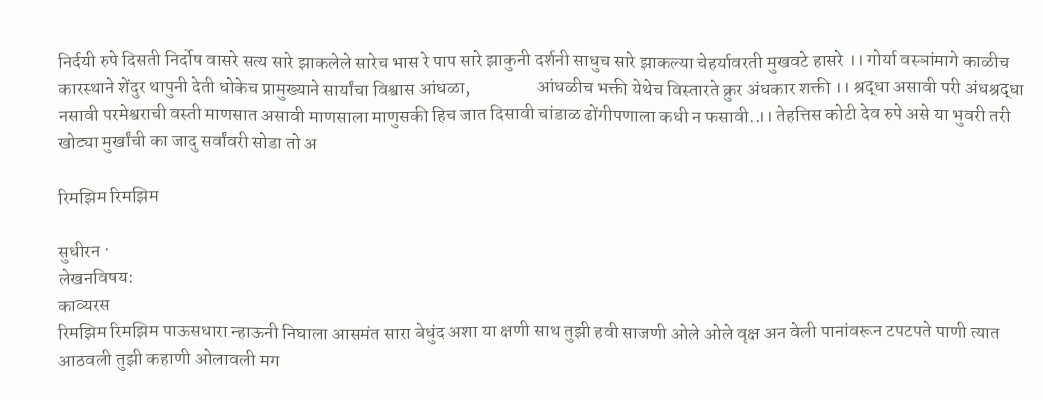निर्दयी रुपे दिसती निर्दोष वासरे सत्य सारे झाकलेले सारेच भास रे पाप सारे झाकुनी दर्शनी साधुच सारे झाकल्या चेहर्यावरती मुखवटे हासरे ।। गोर्या वस्ञांमागे काळीच कारस्थाने शेंदुर थापुनी देती धोकेच प्रामुख्याने सार्यांचा विश्वास आंधळा,                  आंधळीच भक्ती येथेच विस्तारते क्रुर अंधकार शक्ती ।। श्रद्धा असावी परी अंधश्रद्धा नसावी परमेश्वराची वस्ती माणसात असावी माणसाला माणुसकी हिच जात दिसावी चांडाळ ढोंगीपणाला कधी न फसावी..।। तेहत्तिस कोटी देव रुपे असे या भुवरी तरी खोट्या मुर्खांची का जादु सर्वांवरी सोडा तो अ

रिमझिम रिमझिम

सुधीरन ·
लेखनविषय:
काव्यरस
रिमझिम रिमझिम पाऊसधारा न्हाऊनी निघाला आसमंत सारा बेधुंद अशा या क्षणी साथ तुझी हवी साजणी ओले ओले वृक्ष अन वेली पानांवरून टपटपते पाणी त्यात आठवली तुझी कहाणी ओलावली मग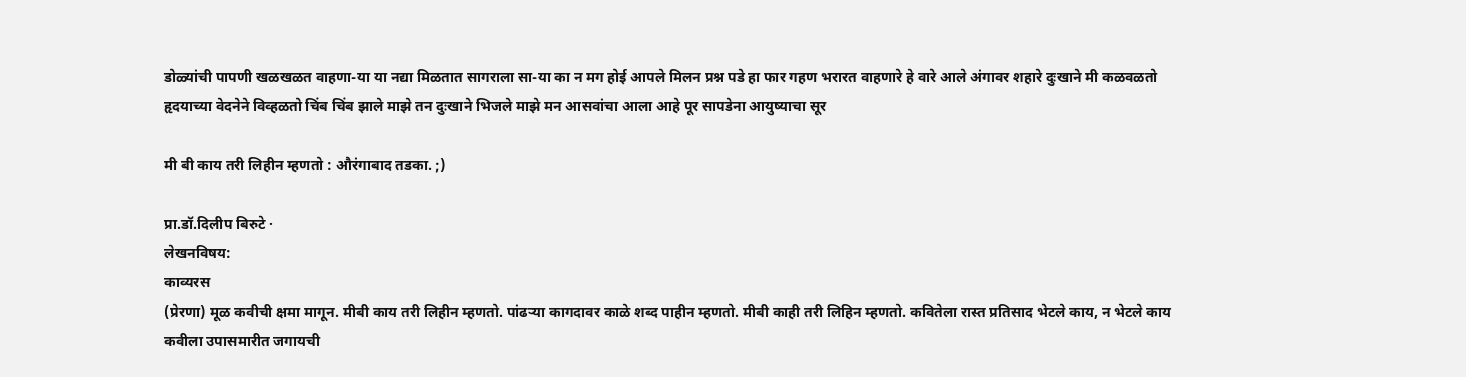डोळ्यांची पापणी खळखळत वाहणा-या या नद्या मिळतात सागराला सा-या का न मग होई आपले मिलन प्रश्न पडे हा फार गहण भरारत वाहणारे हे वारे आले अंगावर शहारे दुःखाने मी कळवळतो हृदयाच्या वेदनेने विव्हळतो चिंब चिंब झाले माझे तन दुःखाने भिजले माझे मन आसवांचा आला आहे पूर सापडेना आयुष्याचा सूर

मी बी काय तरी लिहीन म्हणतो : औरंगाबाद तडका. ;)

प्रा.डॉ.दिलीप बिरुटे ·
लेखनविषय:
काव्यरस
(प्रेरणा) मूळ कवीची क्षमा मागून. मीबी काय तरी लिहीन म्हणतो. पांढर्‍या कागदावर काळे शब्द पाहीन म्हणतो. मीबी काही तरी लिहिन म्हणतो. कवितेला रास्त प्रतिसाद भेटले काय, न भेटले काय कवीला उपासमारीत जगायची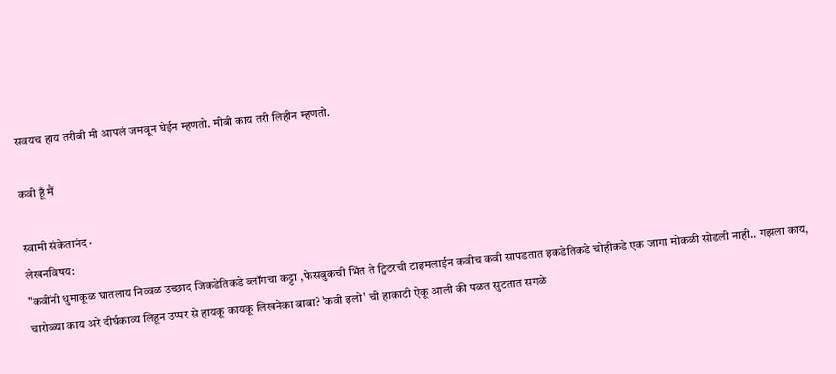सवयच हाय तरीबी मी आपलं जमवून घेईन म्हणतो. मीबी काय तरी लिहीन म्हणतो.

कवी हूँ मैं

स्वामी संकेतानंद ·
लेखनविषय:
"कवींनी धुमाकूळ घातलाय निव्वळ उच्छाद जिकडेतिकडे ब्लॉगचा कट्टा ,फेसबुकची भिंत ते ट्विटरची टाइमलाईन कवीच कवी सापडतात इकडेतिकडे चोहीकडे एक जागा मोकळी सोडली नाही.. गझला काय, चारोळ्या काय अरे दीर्घकाव्य लिहून उप्पर से हायकू कायकू लिखनेका बाबा? 'कवी इलो' ची हाकाटी ऐकू आली की पळत सुटतात सगळे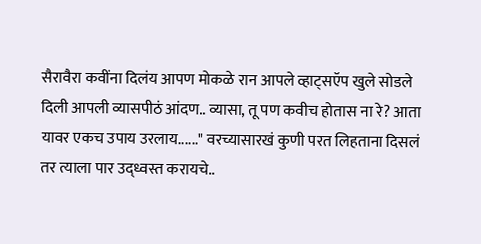सैरावैरा कवींना दिलंय आपण मोकळे रान आपले व्हाट्सऍप खुले सोडले दिली आपली व्यासपीठं आंदण.. व्यासा, तू पण कवीच होतास ना रे? आता यावर एकच उपाय उरलाय......" वरच्यासारखं कुणी परत लिहताना दिसलं तर त्याला पार उद्ध्वस्त करायचे..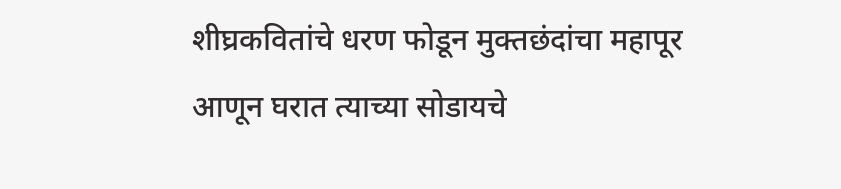शीघ्रकवितांचे धरण फोडून मुक्तछंदांचा महापूर आणून घरात त्याच्या सोडायचे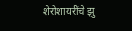शेरोशायरींचे झु